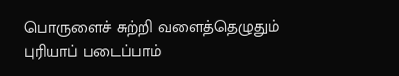பொருளைச் சுற்றி வளைத்தெழுதும்
புரியாப் படைப்பாம்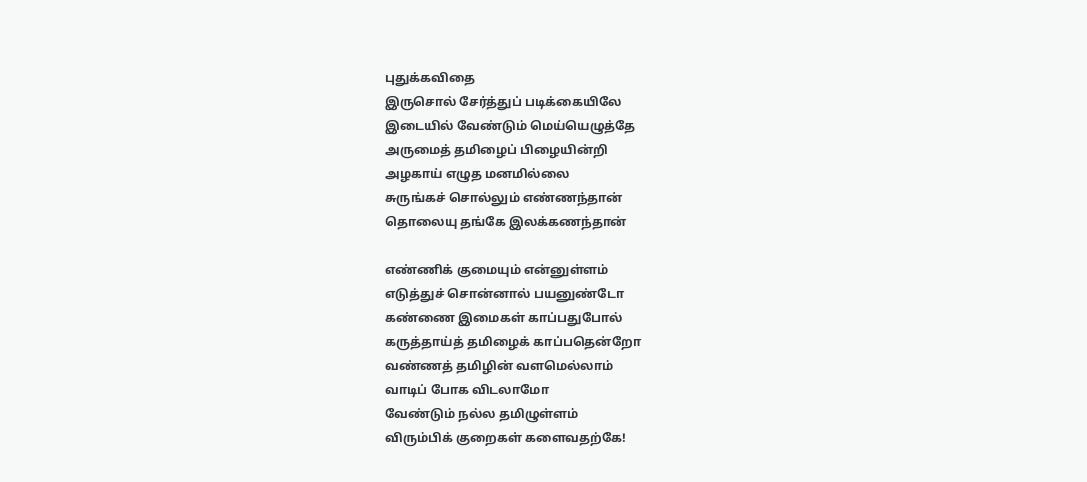புதுக்கவிதை
இருசொல் சேர்த்துப் படிக்கையிலே
இடையில் வேண்டும் மெய்யெழுத்தே
அருமைத் தமிழைப் பிழையின்றி
அழகாய் எழுத மனமில்லை
சுருங்கச் சொல்லும் எண்ணந்தான்
தொலையு தங்கே இலக்கணந்தான்

எண்ணிக் குமையும் என்னுள்ளம்
எடுத்துச் சொன்னால் பயனுண்டோ
கண்ணை இமைகள் காப்பதுபோல்
கருத்தாய்த் தமிழைக் காப்பதென்றோ
வண்ணத் தமிழின் வளமெல்லாம்
வாடிப் போக விடலாமோ
வேண்டும் நல்ல தமிழுள்ளம்
விரும்பிக் குறைகள் களைவதற்கே!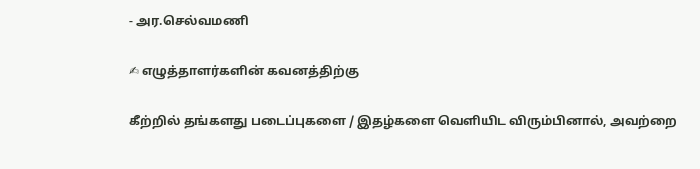- அர.செல்வமணி

✍ எழுத்தாளர்களின் கவனத்திற்கு

கீற்றில் தங்களது படைப்புகளை / இதழ்களை வெளியிட விரும்பினால், அவற்றை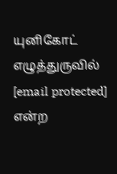யுனிகோட் எழுத்துருவில் [email protected] என்ற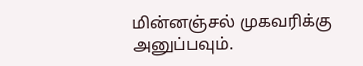மின்னஞ்சல் முகவரிக்கு அனுப்பவும்.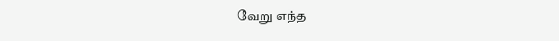வேறு எந்த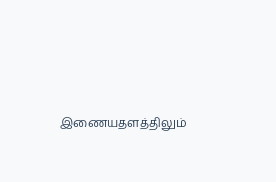இணையதளத்திலும்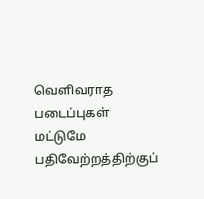வெளிவராத படைப்புகள் மட்டுமே பதிவேற்றத்திற்குப்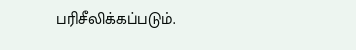பரிசீலிக்கப்படும்.